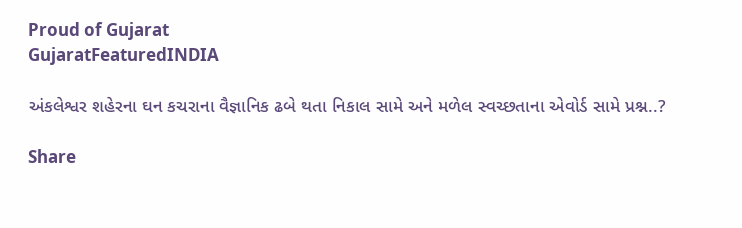Proud of Gujarat
GujaratFeaturedINDIA

અંકલેશ્વર શહેરના ઘન કચરાના વૈજ્ઞાનિક ઢબે થતા નિકાલ સામે અને મળેલ સ્વચ્છતાના એવોર્ડ સામે પ્રશ્ન..?

Share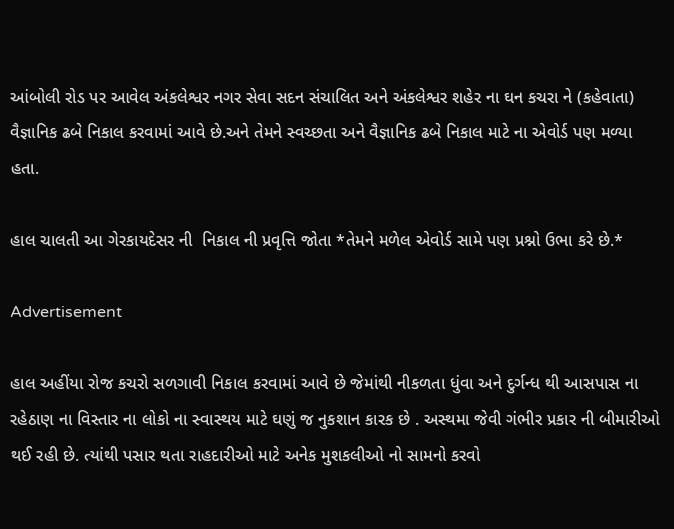આંબોલી રોડ પર આવેલ અંકલેશ્વર નગર સેવા સદન સંચાલિત અને અંકલેશ્વર શહેર ના ઘન કચરા ને (કહેવાતા) વૈજ્ઞાનિક ઢબે નિકાલ કરવામાં આવે છે.અને તેમને સ્વચ્છતા અને વૈજ્ઞાનિક ઢબે નિકાલ માટે ના એવોર્ડ પણ મળ્યા હતા.

હાલ ચાલતી આ ગેરકાયદેસર ની  નિકાલ ની પ્રવૃત્તિ જોતા *તેમને મળેલ એવોર્ડ સામે પણ પ્રશ્નો ઉભા કરે છે.*

Advertisement

હાલ અહીંયા રોજ કચરો સળગાવી નિકાલ કરવામાં આવે છે જેમાંથી નીકળતા ધુંવા અને દુર્ગન્ધ થી આસપાસ ના રહેઠાણ ના વિસ્તાર ના લોકો ના સ્વાસ્થય માટે ઘણું જ નુકશાન કારક છે . અસ્થમા જેવી ગંભીર પ્રકાર ની બીમારીઓ થઈ રહી છે. ત્યાંથી પસાર થતા રાહદારીઓ માટે અનેક મુશકલીઓ નો સામનો કરવો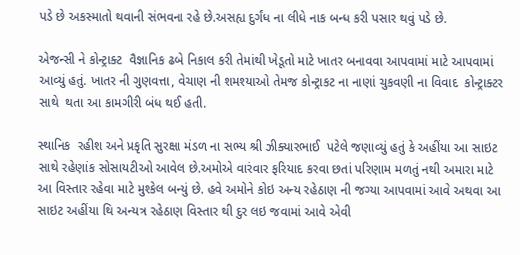પડે છે અકસ્માતો થવાની સંભવના રહે છે.અસહ્ય દુર્ગંધ ના લીધે નાક બન્ધ કરી પસાર થવું પડે છે.

એજન્સી ને કોન્ટ્રાક્ટ  વૈજ્ઞાનિક ઢબે નિકાલ કરી તેમાંથી ખેડૂતો માટે ખાતર બનાવવા આપવામાં માટે આપવામાં આવ્યું હતું. ખાતર ની ગુણવત્તા, વેચાણ ની શમશ્યાઓ તેમજ કોન્ટ્રાકટ ના નાણાં ચુકવણી ના વિવાદ  કોન્ટ્રાક્ટર સાથે  થતા આ કામગીરી બંધ થઈ હતી.

સ્થાનિક  રહીશ અને પ્રકૃતિ સુરક્ષા મંડળ ના સભ્ય શ્રી ઝીક્યારભાઈ  પટેલે જણાવ્યું હતું કે અહીંયા આ સાઇટ સાથે રહેણાંક સોસાયટીઓ આવેલ છે.અમોએ વારંવાર ફરિયાદ કરવા છતાં પરિણામ મળતું નથી અમારા માટે આ વિસ્તાર રહેવા માટે મુશ્કેલ બન્યું છે. હવે અમોને કોઇ અન્ય રહેઠાણ ની જગ્યા આપવામાં આવે અથવા આ સાઇટ અહીંયા થિ અન્યત્ર રહેઠાણ વિસ્તાર થી દુર લઇ જવામાં આવે એવી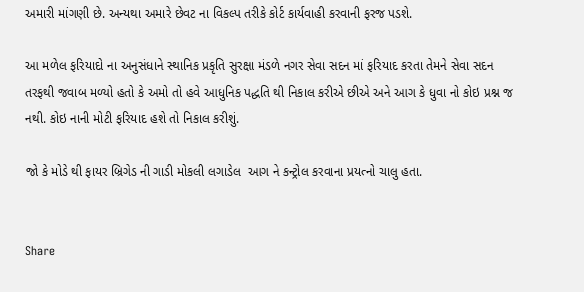અમારી માંગણી છે. અન્યથા અમારે છેવટ ના વિકલ્પ તરીકે કોર્ટ કાર્યવાહી કરવાની ફરજ પડશે.

આ મળેલ ફરિયાદો ના અનુસંધાને સ્થાનિક પ્રકૃતિ સુરક્ષા મંડળે નગર સેવા સદન માં ફરિયાદ કરતા તેમને સેવા સદન તરફથી જવાબ મળ્યો હતો કે અમો તો હવે આધુનિક પદ્ધતિ થી નિકાલ કરીએ છીએ અને આગ કે ધુવા નો કોઇ પ્રશ્ન જ નથી. કોઇ નાની મોટી ફરિયાદ હશે તો નિકાલ કરીશું.

જો કે મોડે થી ફાયર બ્રિગેડ ની ગાડી મોકલી લગાડેલ  આગ ને કન્ટ્રોલ કરવાના પ્રયત્નો ચાલુ હતા.


Share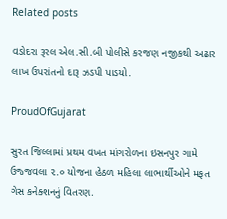Related posts

વડોદરા રૂરલ એલ.સી.બી પોલીસે કરજણ નજીકથી અઢાર લાખ ઉપરાંતનો દારૂ ઝડપી પાડયો.

ProudOfGujarat

સુરત જિલ્લામાં પ્રથમ વખત માંગરોળના ઇસનપુર ગામે ઉજ્જવલા ૨.૦ યોજના હેઠળ મહિલા લાભાર્થીઓને મફત ગેસ કનેક્શનનું વિતરણ.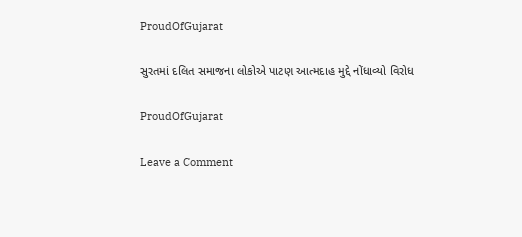ProudOfGujarat

સુરતમાં દલિત સમાજના લોકોએ પાટણ આત્મદાહ મુદ્દે નોંધાવ્યો વિરોધ

ProudOfGujarat

Leave a Comment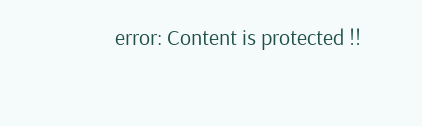error: Content is protected !!